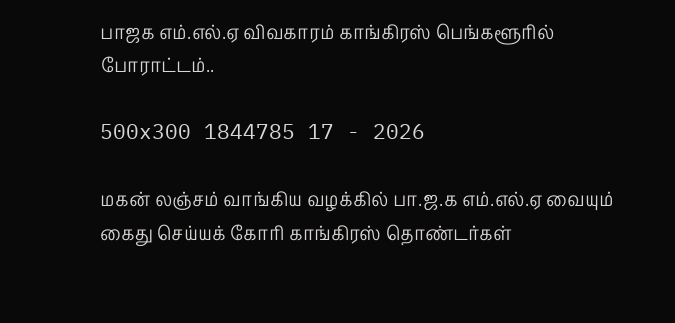பாஜக எம்.எல்.ஏ விவகாரம் காங்கிரஸ் பெங்களூரில் போராட்டம்..

500x300 1844785 17 - 2026

மகன் லஞ்சம் வாங்கிய வழக்கில் பா.ஜ.க எம்.எல்.ஏ வையும் கைது செய்யக் கோரி காங்கிரஸ் தொண்டர்கள்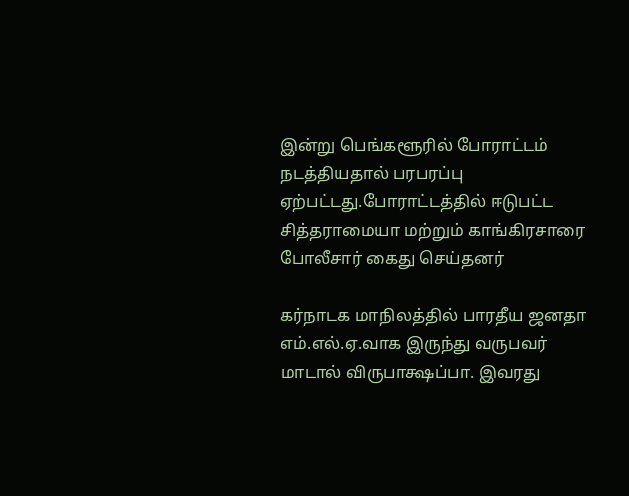இன்று பெங்களூரில் போராட்டம் நடத்தியதால் பரபரப்பு ஏற்பட்டது.போராட்டத்தில் ஈடுபட்ட சித்தராமையா மற்றும் காங்கிரசாரை போலீசார் கைது செய்தனர்

கர்நாடக மாநிலத்தில் பாரதீய ஜனதா எம்.எல்.ஏ.வாக இருந்து வருபவர் மாடால் விருபாக்ஷப்பா. இவரது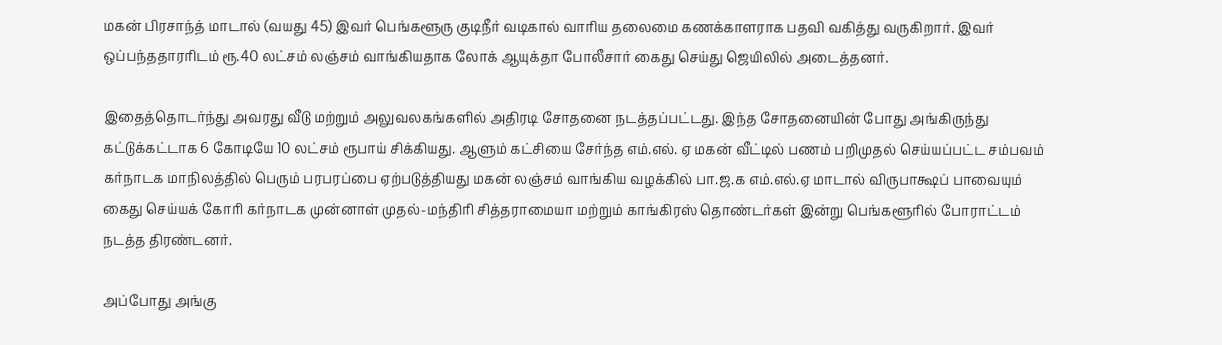மகன் பிரசாந்த் மாடால் (வயது 45) இவர் பெங்களூரு குடிநீர் வடிகால் வாரிய தலைமை கணக்காளராக பதவி வகித்து வருகிறார். இவர் ஒப்பந்ததாரரிடம் ரூ.40 லட்சம் லஞ்சம் வாங்கியதாக லோக் ஆயுக்தா போலீசார் கைது செய்து ஜெயிலில் அடைத்தனர்.

இதைத்தொடர்ந்து அவரது வீடு மற்றும் அலுவலகங்களில் அதிரடி சோதனை நடத்தப்பட்டது. இந்த சோதனையின் போது அங்கிருந்து கட்டுக்கட்டாக 6 கோடியே 10 லட்சம் ரூபாய் சிக்கியது. ஆளும் கட்சியை சேர்ந்த எம்.எல். ஏ மகன் வீட்டில் பணம் பறிமுதல் செய்யப்பட்ட சம்பவம் கர்நாடக மாநிலத்தில் பெரும் பரபரப்பை ஏற்படுத்தியது மகன் லஞ்சம் வாங்கிய வழக்கில் பா.ஜ.க எம்.எல்.ஏ மாடால் விருபாக்ஷப் பாவையும் கைது செய்யக் கோரி கர்நாடக முன்னாள் முதல்-மந்திரி சித்தராமையா மற்றும் காங்கிரஸ் தொண்டர்கள் இன்று பெங்களூரில் போராட்டம் நடத்த திரண்டனர்.

அப்போது அங்கு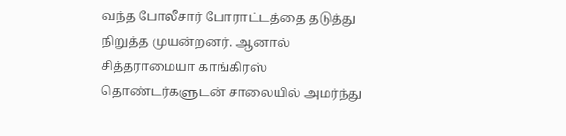வந்த போலீசார் போராட்டத்தை தடுத்து நிறுத்த முயன்றனர். ஆனால் சித்தராமையா காங்கிரஸ் தொண்டர்களுடன் சாலையில் அமர்ந்து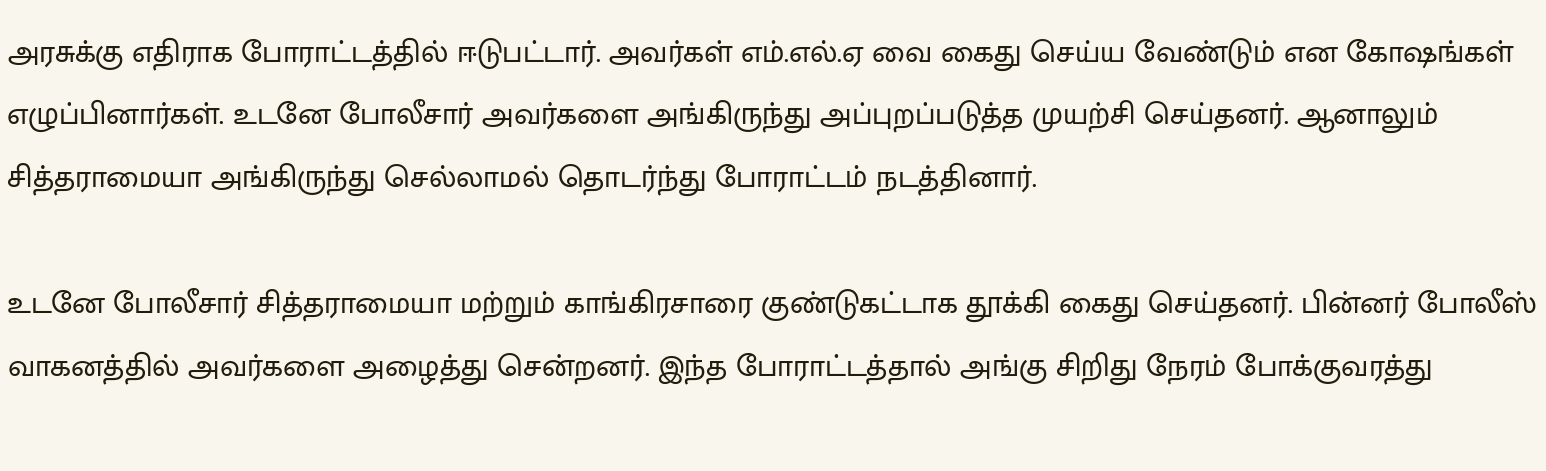அரசுக்கு எதிராக போராட்டத்தில் ஈடுபட்டார். அவர்கள் எம்.எல்.ஏ வை கைது செய்ய வேண்டும் என கோஷங்கள் எழுப்பினார்கள். உடனே போலீசார் அவர்களை அங்கிருந்து அப்புறப்படுத்த முயற்சி செய்தனர். ஆனாலும் சித்தராமையா அங்கிருந்து செல்லாமல் தொடர்ந்து போராட்டம் நடத்தினார்.

உடனே போலீசார் சித்தராமையா மற்றும் காங்கிரசாரை குண்டுகட்டாக தூக்கி கைது செய்தனர். பின்னர் போலீஸ் வாகனத்தில் அவர்களை அழைத்து சென்றனர். இந்த போராட்டத்தால் அங்கு சிறிது நேரம் போக்குவரத்து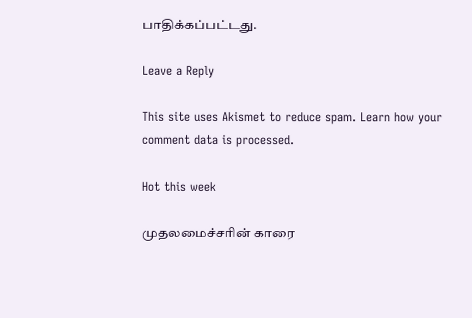பாதிக்கப்பட்டது.

Leave a Reply

This site uses Akismet to reduce spam. Learn how your comment data is processed.

Hot this week

முதலமைச்சரின் காரை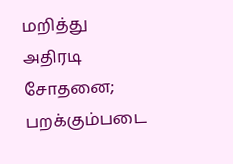மறித்து அதிரடி சோதனை; பறக்கும்படை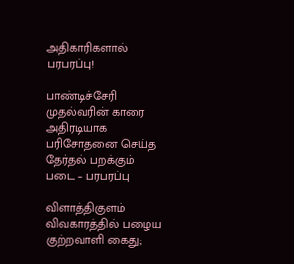அதிகாரிகளால் பரபரப்பு!

பாண்டிச்சேரி முதல்வரின் காரை அதிரடியாக பரிசோதனை செய்த தேர்தல் பறக்கும் படை – பரபரப்பு

விளாத்திகுளம் விவகாரத்தில் பழைய குற்றவாளி கைது;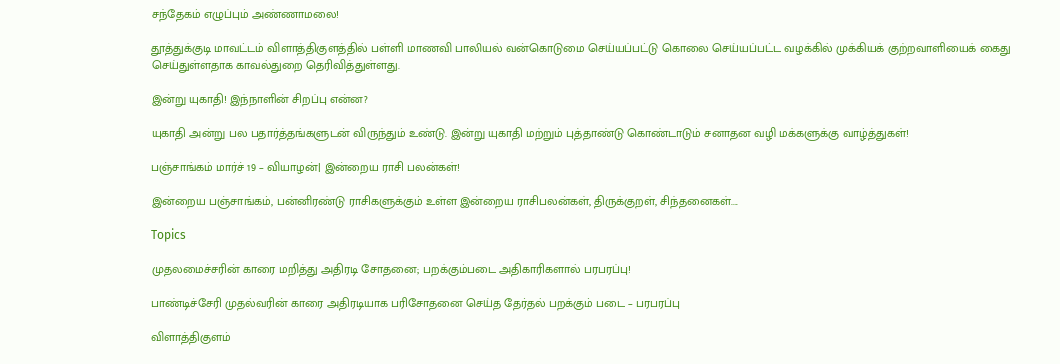சந்தேகம் எழுப்பும் அண்ணாமலை!

தூத்துக்குடி மாவட்டம் விளாத்திகுளத்தில் பள்ளி மாணவி பாலியல் வன்கொடுமை செய்யப்பட்டு கொலை செய்யப்பட்ட வழக்கில் முக்கியக் குற்றவாளியைக் கைது செய்துள்ளதாக காவல்துறை தெரிவித்துள்ளது.

இன்று யுகாதி! இந்நாளின் சிறப்பு என்ன?

யுகாதி அன்று பல பதார்த்தங்களுடன் விருந்தும் உண்டு. இன்று யுகாதி மற்றும் புத்தாண்டு கொண்டாடும் சனாதன வழி மக்களுக்கு வாழ்த்துகள்!

பஞ்சாங்கம் மார்ச் 19 – வியாழன்| இன்றைய ராசி பலன்கள்!

இன்றைய பஞ்சாங்கம், பன்னிரண்டு ராசிகளுக்கும் உள்ள இன்றைய ராசிபலன்கள், திருக்குறள், சிந்தனைகள்....

Topics

முதலமைச்சரின் காரை மறித்து அதிரடி சோதனை; பறக்கும்படை அதிகாரிகளால் பரபரப்பு!

பாண்டிச்சேரி முதல்வரின் காரை அதிரடியாக பரிசோதனை செய்த தேர்தல் பறக்கும் படை – பரபரப்பு

விளாத்திகுளம்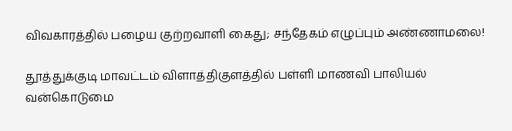விவகாரத்தில் பழைய குற்றவாளி கைது; சந்தேகம் எழுப்பும் அண்ணாமலை!

தூத்துக்குடி மாவட்டம் விளாத்திகுளத்தில் பள்ளி மாணவி பாலியல் வன்கொடுமை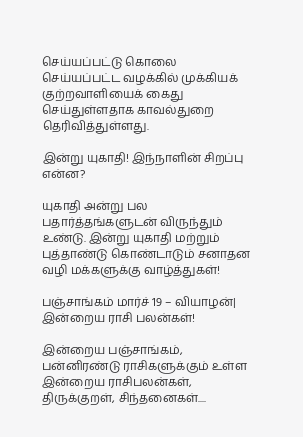செய்யப்பட்டு கொலை செய்யப்பட்ட வழக்கில் முக்கியக் குற்றவாளியைக் கைது செய்துள்ளதாக காவல்துறை தெரிவித்துள்ளது.

இன்று யுகாதி! இந்நாளின் சிறப்பு என்ன?

யுகாதி அன்று பல பதார்த்தங்களுடன் விருந்தும் உண்டு. இன்று யுகாதி மற்றும் புத்தாண்டு கொண்டாடும் சனாதன வழி மக்களுக்கு வாழ்த்துகள்!

பஞ்சாங்கம் மார்ச் 19 – வியாழன்| இன்றைய ராசி பலன்கள்!

இன்றைய பஞ்சாங்கம், பன்னிரண்டு ராசிகளுக்கும் உள்ள இன்றைய ராசிபலன்கள், திருக்குறள், சிந்தனைகள்....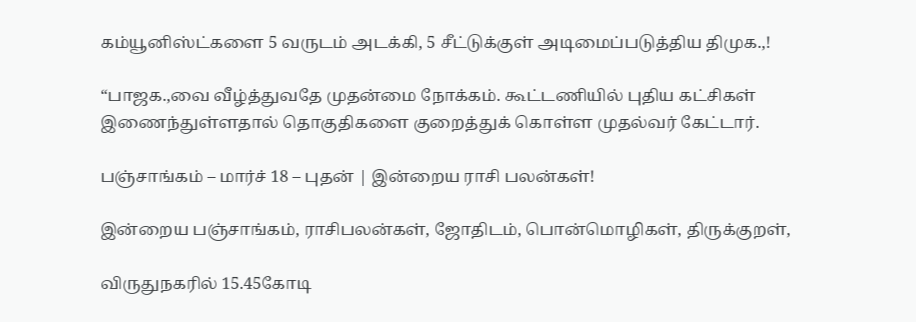கம்யூனிஸ்ட்களை 5 வருடம் அடக்கி, 5 சீட்டுக்குள் அடிமைப்படுத்திய திமுக.,!

“பாஜக.,வை வீழ்த்துவதே முதன்மை நோக்கம். கூட்டணியில் புதிய கட்சிகள் இணைந்துள்ளதால் தொகுதிகளை குறைத்துக் கொள்ள முதல்வர் கேட்டார்.

பஞ்சாங்கம் – மார்ச் 18 – புதன் | இன்றைய ராசி பலன்கள்!

இன்றைய பஞ்சாங்கம், ராசிபலன்கள், ஜோதிடம், பொன்மொழிகள், திருக்குறள்,

விருதுநகரில் 15.45கோடி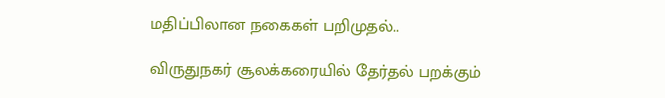மதிப்பிலான நகைகள் பறிமுதல்..

விருதுநகர் சூலக்கரையில் தேர்தல் பறக்கும்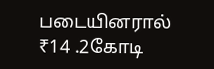படையினரால் ₹14 .2கோடி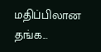மதிப்பிலான தங்க...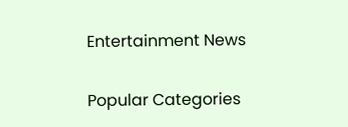Entertainment News

Popular Categories